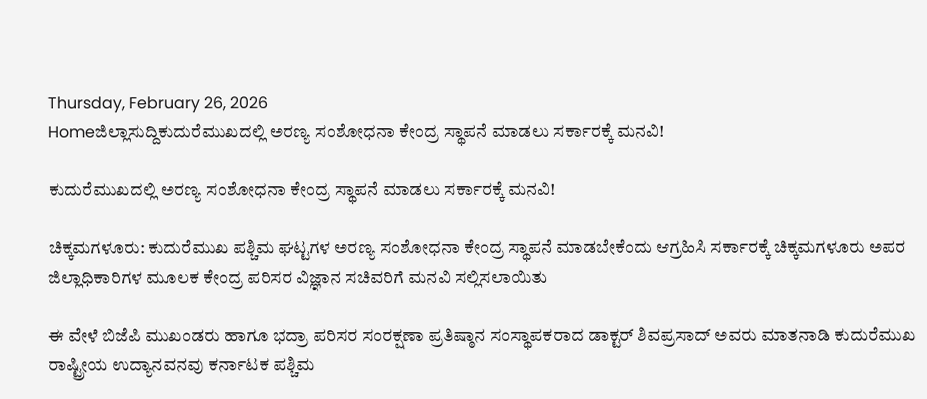Thursday, February 26, 2026
Homeಜಿಲ್ಲಾಸುದ್ದಿಕುದುರೆಮುಖದಲ್ಲಿ ಅರಣ್ಯ ಸಂಶೋಧನಾ ಕೇಂದ್ರ ಸ್ಥಾಪನೆ ಮಾಡಲು ಸರ್ಕಾರಕ್ಕೆ ಮನವಿ!

ಕುದುರೆಮುಖದಲ್ಲಿ ಅರಣ್ಯ ಸಂಶೋಧನಾ ಕೇಂದ್ರ ಸ್ಥಾಪನೆ ಮಾಡಲು ಸರ್ಕಾರಕ್ಕೆ ಮನವಿ!

ಚಿಕ್ಕಮಗಳೂರು: ಕುದುರೆಮುಖ ಪಶ್ಚಿಮ ಘಟ್ಟಗಳ ಅರಣ್ಯ ಸಂಶೋಧನಾ ಕೇಂದ್ರ ಸ್ಥಾಪನೆ ಮಾಡಬೇಕೆಂದು ಆಗ್ರಹಿಸಿ ಸರ್ಕಾರಕ್ಕೆ ಚಿಕ್ಕಮಗಳೂರು ಅಪರ ಜಿಲ್ಲಾಧಿಕಾರಿಗಳ ಮೂಲಕ ಕೇಂದ್ರ ಪರಿಸರ ವಿಜ್ಞಾನ ಸಚಿವರಿಗೆ ಮನವಿ ಸಲ್ಲಿಸಲಾಯಿತು

ಈ ವೇಳೆ ಬಿಜೆಪಿ ಮುಖಂಡರು ಹಾಗೂ ಭದ್ರಾ ಪರಿಸರ ಸಂರಕ್ಷಣಾ ಪ್ರತಿಷ್ಠಾನ ಸಂಸ್ಥಾಪಕರಾದ ಡಾಕ್ಟರ್ ಶಿವಪ್ರಸಾದ್ ಅವರು ಮಾತನಾಡಿ ಕುದುರೆಮುಖ ರಾಷ್ಟ್ರೀಯ ಉದ್ಯಾನವನವು ಕರ್ನಾಟಕ ಪಶ್ಚಿಮ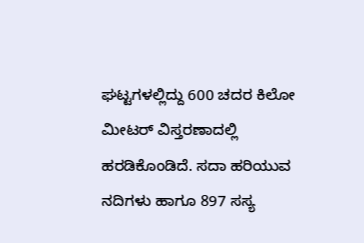ಘಟ್ಟಗಳಲ್ಲಿದ್ದು 600 ಚದರ ಕಿಲೋ ಮೀಟರ್ ವಿಸ್ತರಣಾದಲ್ಲಿ ಹರಡಿಕೊಂಡಿದೆ. ಸದಾ ಹರಿಯುವ ನದಿಗಳು ಹಾಗೂ 897 ಸಸ್ಯ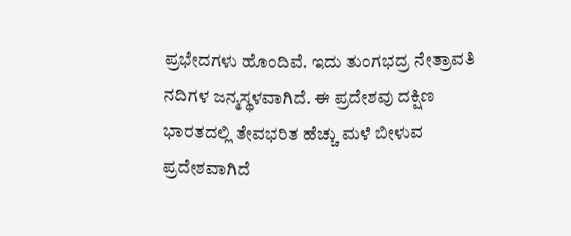ಪ್ರಭೇದಗಳು ಹೊಂದಿವೆ. ಇದು ತುಂಗಭದ್ರ ನೇತ್ರಾವತಿ ನದಿಗಳ ಜನ್ಮಸ್ಥಳವಾಗಿದೆ. ಈ ಪ್ರದೇಶವು ದಕ್ಷಿಣ ಭಾರತದಲ್ಲಿ ತೇವಭರಿತ ಹೆಚ್ಚು ಮಳೆ ಬೀಳುವ ಪ್ರದೇಶವಾಗಿದೆ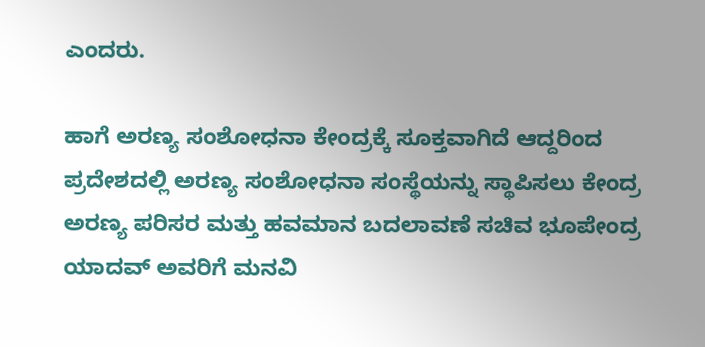ಎಂದರು.

ಹಾಗೆ ಅರಣ್ಯ ಸಂಶೋಧನಾ ಕೇಂದ್ರಕ್ಕೆ ಸೂಕ್ತವಾಗಿದೆ ಆದ್ದರಿಂದ ಪ್ರದೇಶದಲ್ಲಿ ಅರಣ್ಯ ಸಂಶೋಧನಾ ಸಂಸ್ಥೆಯನ್ನು ಸ್ಥಾಪಿಸಲು ಕೇಂದ್ರ ಅರಣ್ಯ ಪರಿಸರ ಮತ್ತು ಹವಮಾನ ಬದಲಾವಣೆ ಸಚಿವ ಭೂಪೇಂದ್ರ ಯಾದವ್‌ ಅವರಿಗೆ ಮನವಿ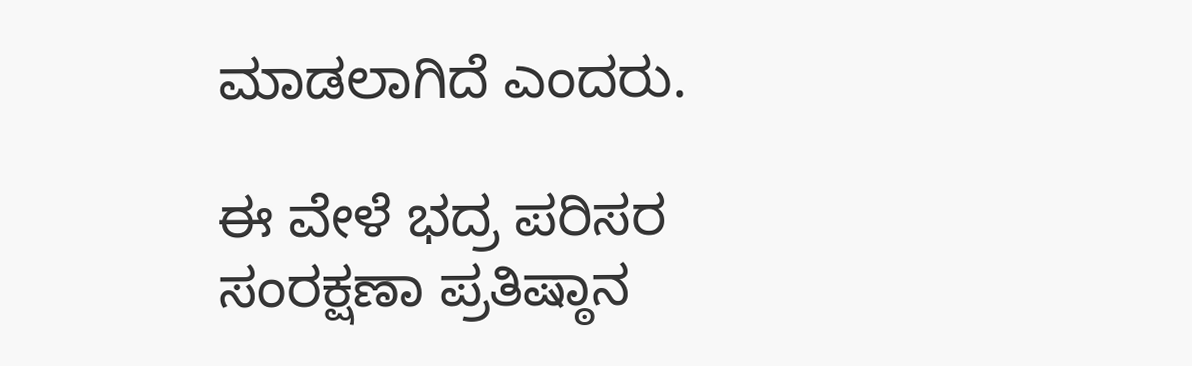ಮಾಡಲಾಗಿದೆ ಎಂದರು.

ಈ ವೇಳೆ ಭದ್ರ ಪರಿಸರ ಸಂರಕ್ಷಣಾ ಪ್ರತಿಷ್ಠಾನ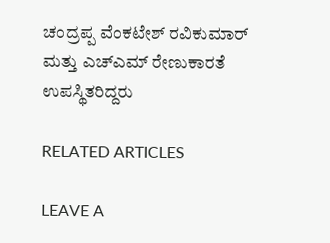ಚಂದ್ರಪ್ಪ ವೆಂಕಟೇಶ್ ರವಿಕುಮಾರ್ ಮತ್ತು ಎಚ್ಎಮ್ ರೇಣುಕಾರತೆ ಉಪಸ್ಥಿತರಿದ್ದರು

RELATED ARTICLES

LEAVE A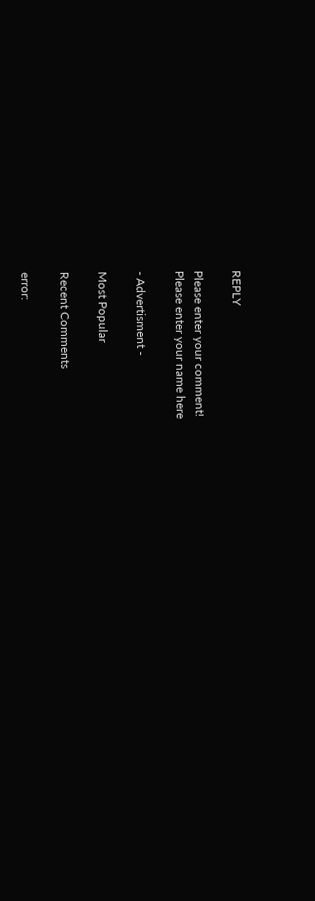REPLY

Please enter your comment!
Please enter your name here

- Advertisment -

Most Popular

Recent Comments

error: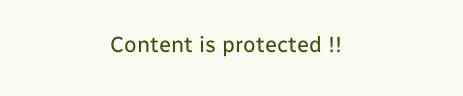Content is protected !!